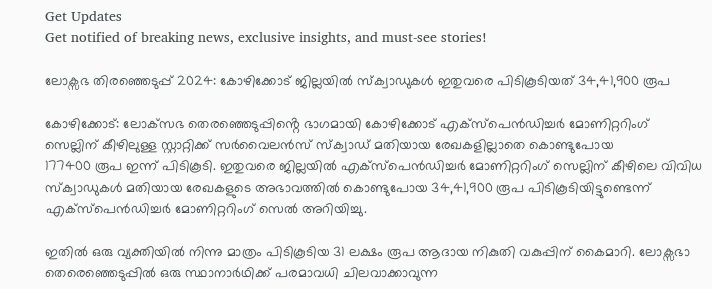Get Updates
Get notified of breaking news, exclusive insights, and must-see stories!

ലോക്സഭ തിരഞ്ഞെടുപ്പ് 2024: കോഴിക്കോട് ജില്ലയിൽ സ്ക്വാഡുകൾ ഇതുവരെ പിടികൂടിയത് 34,41,900 രൂപ

കോഴിക്കോട്: ലോക്‌സഭ തെരഞ്ഞെടുപ്പിൻ്റെ ഭാഗമായി കോഴിക്കോട് എക്സ്പെൻഡിച്ചർ മോണിറ്ററിംഗ് സെല്ലിന് കീഴിലുള്ള സ്റ്റാറ്റിക്ക് സർവൈലൻസ് സ്ക്വാഡ് മതിയായ രേഖകളില്ലാതെ കൊണ്ടുപോയ
177400 രൂപ ഇന്ന് പിടികൂടി. ഇതുവരെ ജില്ലയിൽ എക്സ്പെൻഡിച്ചർ മോണിറ്ററിംഗ് സെല്ലിന് കീഴിലെ വിവിധ സ്ക്വാഡുകൾ മതിയായ രേഖകളുടെ അഭാവത്തിൽ കൊണ്ടുപോയ 34,41,900 രൂപ പിടികൂടിയിട്ടുണ്ടെന്ന് എക്സ്പെൻഡിച്ചർ മോണിറ്ററിംഗ് സെൽ അറിയിച്ചു.

ഇതിൽ ഒരു വ്യക്തിയിൽ നിന്നു മാത്രം പിടികൂടിയ 31 ലക്ഷം രൂപ ആദായ നികുതി വകുപ്പിന് കൈമാറി. ലോക്സഭാ തെരെഞ്ഞെടുപ്പിൽ ഒരു സ്ഥാനാർഥിക്ക് പരമാവധി ചിലവാക്കാവുന്ന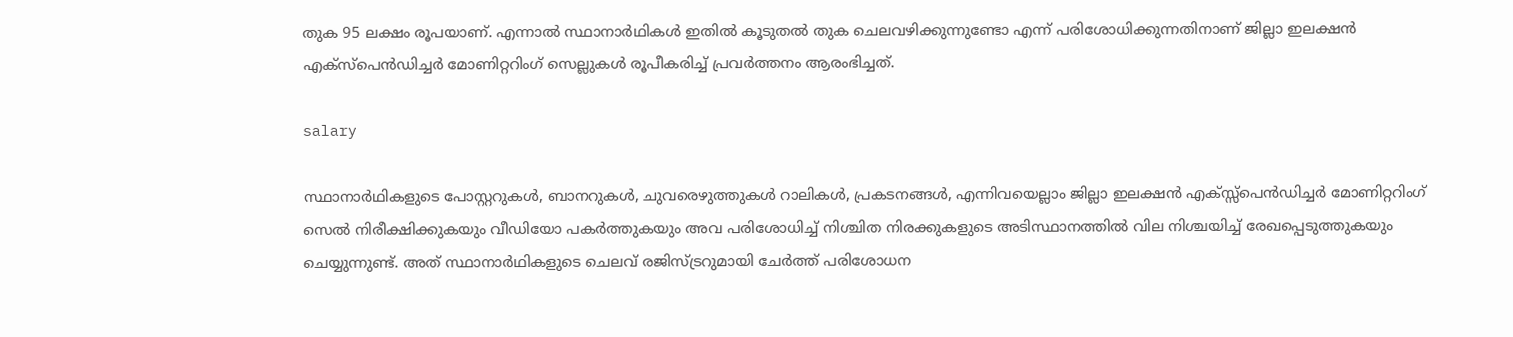തുക 95 ലക്ഷം രൂപയാണ്. എന്നാൽ സ്ഥാനാർഥികൾ ഇതിൽ കൂടുതൽ തുക ചെലവഴിക്കുന്നുണ്ടോ എന്ന് പരിശോധിക്കുന്നതിനാണ് ജില്ലാ ഇലക്ഷൻ എക്സ്പെൻഡിച്ചർ മോണിറ്ററിംഗ് സെല്ലുകൾ രൂപീകരിച്ച് പ്രവർത്തനം ആരംഭിച്ചത്.

salary

സ്ഥാനാർഥികളുടെ പോസ്റ്ററുകൾ, ബാനറുകൾ, ചുവരെഴുത്തുകൾ റാലികൾ, പ്രകടനങ്ങൾ, എന്നിവയെല്ലാം ജില്ലാ ഇലക്ഷൻ എക്സ്സ്പെൻഡിച്ചർ മോണിറ്ററിംഗ് സെൽ നിരീക്ഷിക്കുകയും വീഡിയോ പകർത്തുകയും അവ പരിശോധിച്ച് നിശ്ചിത നിരക്കുകളുടെ അടിസ്ഥാനത്തിൽ വില നിശ്ചയിച്ച് രേഖപ്പെടുത്തുകയും ചെയ്യുന്നുണ്ട്. അത് സ്ഥാനാർഥികളുടെ ചെലവ് രജിസ്ട്രറുമായി ചേർത്ത് പരിശോധന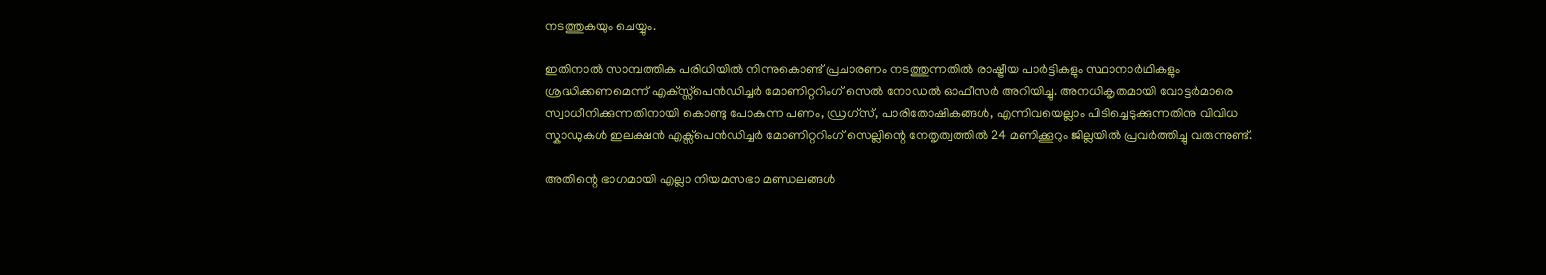നടത്തുകയും ചെയ്യും.

ഇതിനാൽ സാമ്പത്തിക പരിധിയിൽ നിന്നുകൊണ്ട് പ്രചാരണം നടത്തുന്നതിൽ രാഷ്ട്രീയ പാർട്ടികളും സ്ഥാനാർഥികളും ശ്രദ്ധിക്കണമെന്ന് എക്സ്സ്പെൻഡിച്ചർ മോണിറ്ററിംഗ് സെൽ നോഡൽ ഓഫീസർ അറിയിച്ചു. അനധികൃതമായി വോട്ടർമാരെ സ്വാധീനിക്കുന്നതിനായി കൊണ്ടു പോകുന്ന പണം, ഡ്രഗ്‌സ്, പാരിതോഷികങ്ങൾ, എന്നിവയെല്ലാം പിടിച്ചെടുക്കുന്നതിനു വിവിധ സ്കാഡുകൾ ഇലക്ഷൻ എക്സ്പെൻഡിച്ചർ മോണിറ്ററിംഗ് സെല്ലിന്റെ നേതൃത്വത്തിൽ 24 മണിക്കൂറും ജില്ലയിൽ പ്രവർത്തിച്ചു വരുന്നുണ്ട്.

അതിന്റെ ഭാഗമായി എല്ലാ നിയമസഭാ മണ്ഡലങ്ങൾ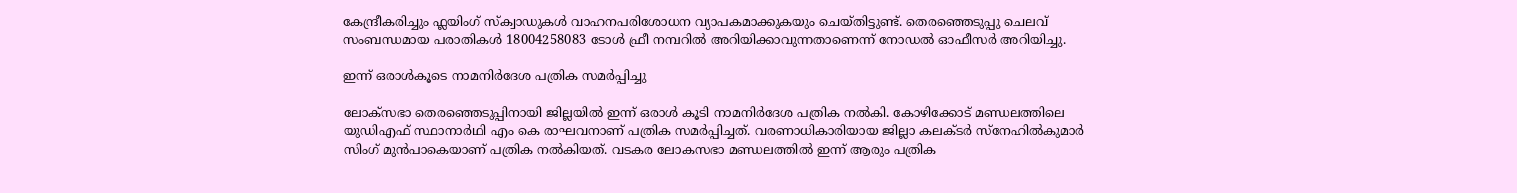കേന്ദ്രീകരിച്ചും ഫ്ലയിംഗ് സ്ക്വാഡുകൾ വാഹനപരിശോധന വ്യാപകമാക്കുകയും ചെയ്തിട്ടുണ്ട്. തെരഞ്ഞെടുപ്പു ചെലവ് സംബന്ധമായ പരാതികൾ 18004258083 ടോൾ ഫ്രീ നമ്പറിൽ അറിയിക്കാവുന്നതാണെന്ന് നോഡൽ ഓഫീസർ അറിയിച്ചു.

ഇന്ന് ഒരാള്‍കൂടെ നാമനിർദേശ പത്രിക സമർപ്പിച്ചു

ലോക്സഭാ തെരഞ്ഞെടുപ്പിനായി ജില്ലയിൽ ഇന്ന് ഒരാൾ കൂടി നാമനിർദേശ പത്രിക നൽകി. കോഴിക്കോട് മണ്ഡലത്തിലെ യുഡിഎഫ് സ്ഥാനാർഥി എം കെ രാഘവനാണ് പത്രിക സമർപ്പിച്ചത്. വരണാധികാരിയായ ജില്ലാ കലക്ടർ സ്നേഹിൽകുമാർ സിംഗ് മുൻപാകെയാണ് പത്രിക നൽകിയത്. വടകര ലോകസഭാ മണ്ഡലത്തിൽ ഇന്ന് ആരും പത്രിക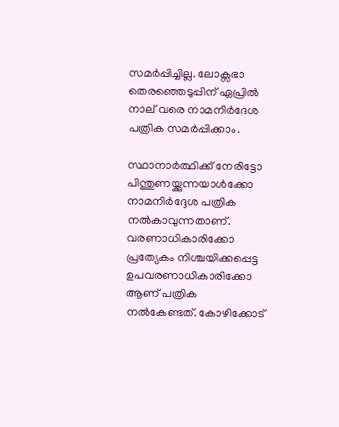സമർപ്പിച്ചില്ല. ലോക്സഭാ തെരഞ്ഞെടുപ്പിന് ഏപ്രിൽ നാല് വരെ നാമനിർദേശ പത്രിക സമർപ്പിക്കാം.

സ്ഥാനാർത്ഥിക്ക് നേരിട്ടോ പിന്തുണയ്ക്കുന്നയാൾക്കോ നാമനിർദ്ദേശ പത്രിക നൽകാവുന്നതാണ്. വരണാധികാരിക്കോ പ്രത്യേകം നിശ്ചയിക്കപ്പെട്ട ഉപവരണാധികാരിക്കോ ആണ് പത്രിക നൽകേണ്ടത്. കോഴിക്കോട്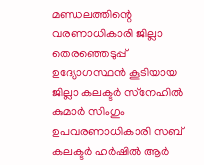മണ്ഡലത്തിന്റെ വരണാധികാരി ജില്ലാ തെരഞ്ഞെടുപ്പ് ഉദ്യോഗസ്ഥൻ കൂടിയായ ജില്ലാ കലക്ടർ സ്‌നേഹിൽ കുമാർ സിംഗും ഉപവരണാധികാരി സബ് കലക്ടർ ഹർഷിൽ ആർ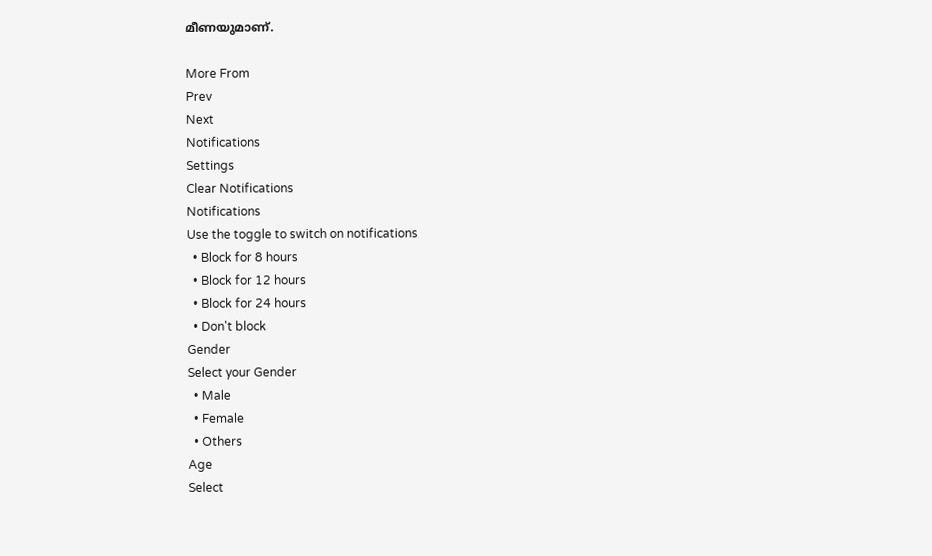മീണയുമാണ്.

More From
Prev
Next
Notifications
Settings
Clear Notifications
Notifications
Use the toggle to switch on notifications
  • Block for 8 hours
  • Block for 12 hours
  • Block for 24 hours
  • Don't block
Gender
Select your Gender
  • Male
  • Female
  • Others
Age
Select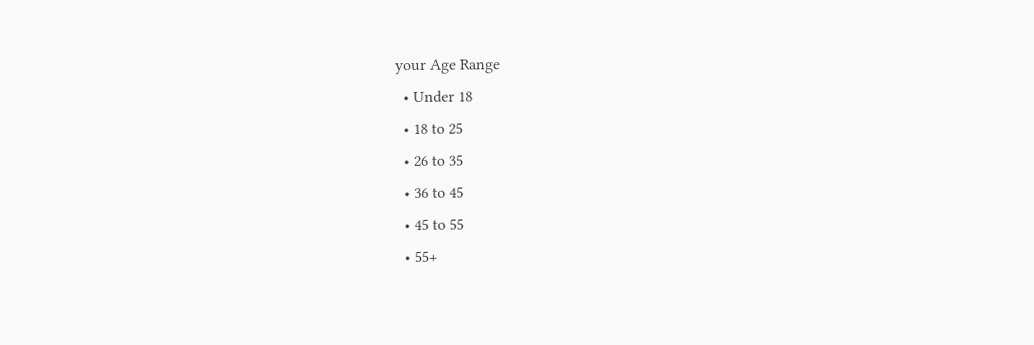your Age Range
  • Under 18
  • 18 to 25
  • 26 to 35
  • 36 to 45
  • 45 to 55
  • 55+